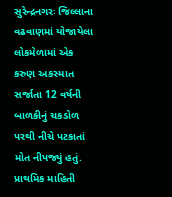સુરેન્દ્રનગરઃ જિલ્લાના વઢવાણમાં યોજાયેલા લોકમેળામાં એક કરુણ અકસ્માત સર્જાતા 12 વર્ષની બાળકીનું ચકડોળ પરથી નીચે પટકાતાં મોત નીપજ્યું હતું. પ્રાથમિક માહિતી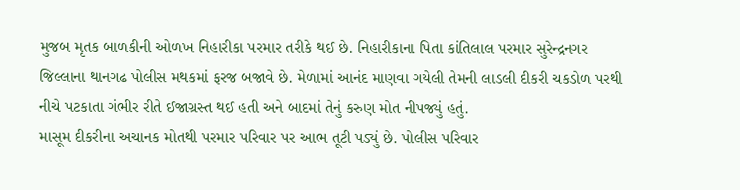મુજબ મૃતક બાળકીની ઓળખ નિહારીકા પરમાર તરીકે થઈ છે. નિહારીકાના પિતા કાંતિલાલ પરમાર સુરેન્દ્રનગર જિલ્લાના થાનગઢ પોલીસ મથકમાં ફરજ બજાવે છે. મેળામાં આનંદ માણવા ગયેલી તેમની લાડલી દીકરી ચકડોળ પરથી નીચે પટકાતા ગંભીર રીતે ઈજાગ્રસ્ત થઈ હતી અને બાદમાં તેનું કરુણ મોત નીપજ્યું હતું.
માસૂમ દીકરીના અચાનક મોતથી પરમાર પરિવાર પર આભ તૂટી પડ્યું છે. પોલીસ પરિવાર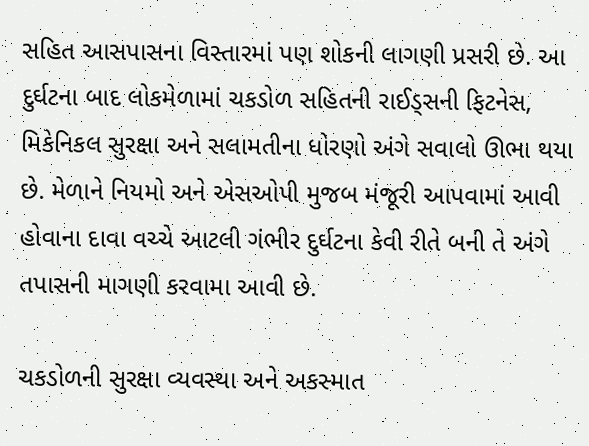સહિત આસપાસના વિસ્તારમાં પણ શોકની લાગણી પ્રસરી છે. આ દુર્ઘટના બાદ લોકમેળામાં ચકડોળ સહિતની રાઈડ્સની ફિટનેસ, મિકેનિકલ સુરક્ષા અને સલામતીના ધોરણો અંગે સવાલો ઊભા થયા છે. મેળાને નિયમો અને એસઓપી મુજબ મંજૂરી આપવામાં આવી હોવાના દાવા વચ્ચે આટલી ગંભીર દુર્ઘટના કેવી રીતે બની તે અંગે તપાસની માગણી કરવામા આવી છે.

ચકડોળની સુરક્ષા વ્યવસ્થા અને અકસ્માત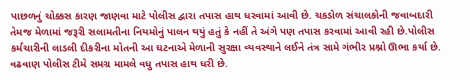પાછળનું ચોક્કસ કારણ જાણવા માટે પોલીસ દ્વારા તપાસ હાથ ધરવામાં આવી છે. ચકડોળ સંચાલકોની જવાબદારી તેમજ મેળામાં જરૂરી સલામતીના નિયમોનું પાલન થયું હતું કે નહીં તે અંગે પણ તપાસ કરવામાં આવી રહી છે.પોલીસ કર્મચારીની લાડલી દીકરીના મોતની આ ઘટનાએ મેળાની સુરક્ષા વ્યવસ્થાને લઈને તંત્ર સામે ગંભીર પ્રશ્નો ઊભા કર્યા છે. વઢવાણ પોલીસ ટીમે સમગ્ર મામલે વધુ તપાસ હાથ ધરી છે.